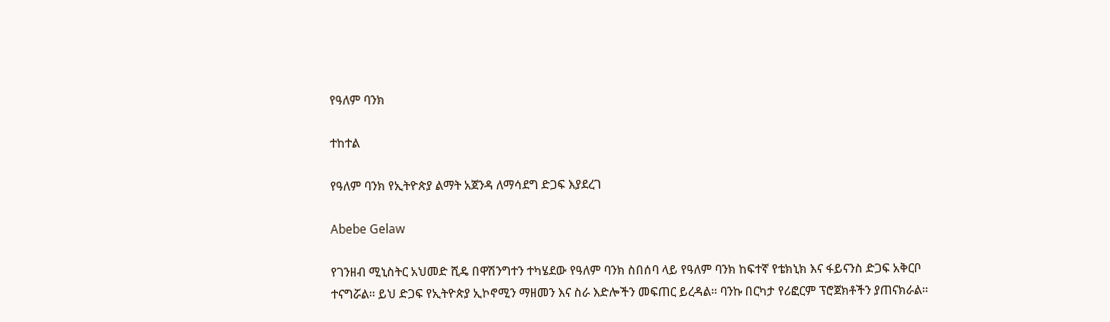የዓለም ባንክ

ተከተል

የዓለም ባንክ የኢትዮጵያ ልማት አጀንዳ ለማሳደግ ድጋፍ እያደረገ

Abebe Gelaw

የገንዘብ ሚኒስትር አህመድ ሺዴ በዋሽንግተን ተካሄደው የዓለም ባንክ ስበሰባ ላይ የዓለም ባንክ ከፍተኛ የቴክኒክ እና ፋይናንስ ድጋፍ አቅርቦ ተናግሯል። ይህ ድጋፍ የኢትዮጵያ ኢኮኖሚን ማዘመን እና ስራ እድሎችን መፍጠር ይረዳል። ባንኩ በርካታ የሪፎርም ፕሮጀክቶችን ያጠናክራል።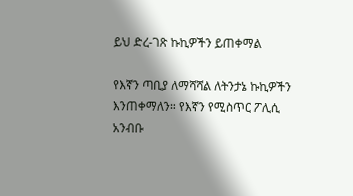ይህ ድረ-ገጽ ኩኪዎችን ይጠቀማል

የእኛን ጣቢያ ለማሻሻል ለትንታኔ ኩኪዎችን እንጠቀማለን። የእኛን የሚስጥር ፖሊሲ አንብቡ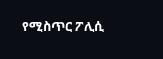የሚስጥር ፖሊሲ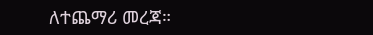ለተጨማሪ መረጃ።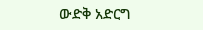ውድቅ አድርግ